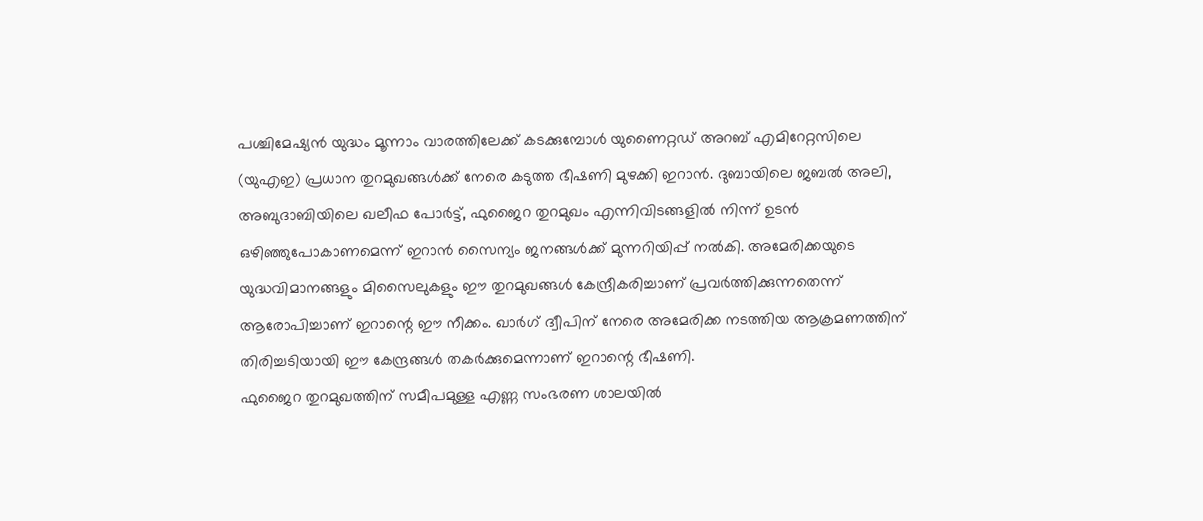പശ്ചിമേഷ്യൻ യുദ്ധം മൂന്നാം വാരത്തിലേക്ക് കടക്കുമ്പോൾ യുണൈറ്റഡ് അറബ് എമിറേറ്റസിലെ (യുഎഇ) പ്രധാന തുറമുഖങ്ങൾക്ക് നേരെ കടുത്ത ഭീഷണി മുഴക്കി ഇറാൻ. ദുബായിലെ ജബൽ അലി, അബുദാബിയിലെ ഖലീഫ പോർട്ട്, ഫുജൈറ തുറമുഖം എന്നിവിടങ്ങളിൽ നിന്ന് ഉടൻ ഒഴിഞ്ഞുപോകാണമെന്ന് ഇറാൻ സൈന്യം ജനങ്ങൾക്ക് മുന്നറിയിപ്പ് നൽകി. അമേരിക്കയുടെ യുദ്ധവിമാനങ്ങളും മിസൈലുകളും ഈ തുറമുഖങ്ങൾ കേന്ദ്രീകരിച്ചാണ് പ്രവർത്തിക്കുന്നതെന്ന് ആരോപിച്ചാണ് ഇറാന്റെ ഈ നീക്കം. ഖാർഗ് ദ്വീപിന് നേരെ അമേരിക്ക നടത്തിയ ആക്രമണത്തിന് തിരിച്ചടിയായി ഈ കേന്ദ്രങ്ങൾ തകർക്കുമെന്നാണ് ഇറാന്റെ ഭീഷണി.
ഫുജൈറ തുറമുഖത്തിന് സമീപമുള്ള എണ്ണ സംഭരണ ശാലയിൽ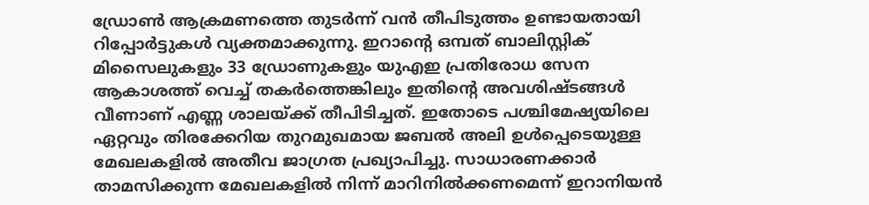ഡ്രോൺ ആക്രമണത്തെ തുടർന്ന് വൻ തീപിടുത്തം ഉണ്ടായതായി റിപ്പോർട്ടുകൾ വ്യക്തമാക്കുന്നു. ഇറാന്റെ ഒമ്പത് ബാലിസ്റ്റിക് മിസൈലുകളും 33 ഡ്രോണുകളും യുഎഇ പ്രതിരോധ സേന ആകാശത്ത് വെച്ച് തകർത്തെങ്കിലും ഇതിന്റെ അവശിഷ്ടങ്ങൾ വീണാണ് എണ്ണ ശാലയ്ക്ക് തീപിടിച്ചത്. ഇതോടെ പശ്ചിമേഷ്യയിലെ ഏറ്റവും തിരക്കേറിയ തുറമുഖമായ ജബൽ അലി ഉൾപ്പെടെയുള്ള മേഖലകളിൽ അതീവ ജാഗ്രത പ്രഖ്യാപിച്ചു. സാധാരണക്കാർ താമസിക്കുന്ന മേഖലകളിൽ നിന്ന് മാറിനിൽക്കണമെന്ന് ഇറാനിയൻ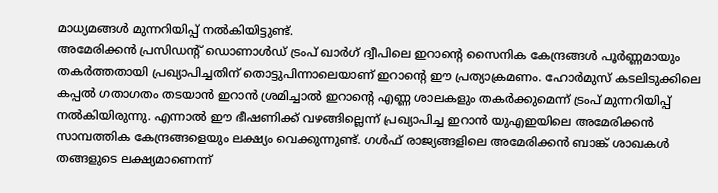മാധ്യമങ്ങൾ മുന്നറിയിപ്പ് നൽകിയിട്ടുണ്ട്.
അമേരിക്കൻ പ്രസിഡന്റ് ഡൊണാൾഡ് ട്രംപ് ഖാർഗ് ദ്വീപിലെ ഇറാന്റെ സൈനിക കേന്ദ്രങ്ങൾ പൂർണ്ണമായും തകർത്തതായി പ്രഖ്യാപിച്ചതിന് തൊട്ടുപിന്നാലെയാണ് ഇറാന്റെ ഈ പ്രത്യാക്രമണം. ഹോർമുസ് കടലിടുക്കിലെ കപ്പൽ ഗതാഗതം തടയാൻ ഇറാൻ ശ്രമിച്ചാൽ ഇറാന്റെ എണ്ണ ശാലകളും തകർക്കുമെന്ന് ട്രംപ് മുന്നറിയിപ്പ് നൽകിയിരുന്നു. എന്നാൽ ഈ ഭീഷണിക്ക് വഴങ്ങില്ലെന്ന് പ്രഖ്യാപിച്ച ഇറാൻ യുഎഇയിലെ അമേരിക്കൻ സാമ്പത്തിക കേന്ദ്രങ്ങളെയും ലക്ഷ്യം വെക്കുന്നുണ്ട്. ഗൾഫ് രാജ്യങ്ങളിലെ അമേരിക്കൻ ബാങ്ക് ശാഖകൾ തങ്ങളുടെ ലക്ഷ്യമാണെന്ന്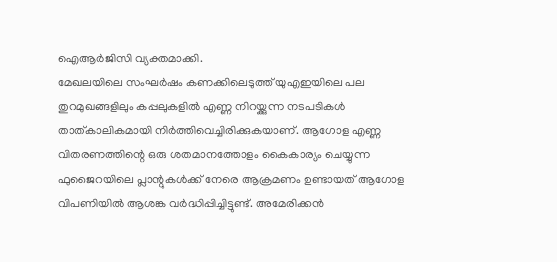ഐആർജിസി വ്യക്തമാക്കി.
മേഖലയിലെ സംഘർഷം കണക്കിലെടുത്ത് യുഎഇയിലെ പല തുറമുഖങ്ങളിലും കപ്പലുകളിൽ എണ്ണ നിറയ്ക്കുന്ന നടപടികൾ താത്കാലികമായി നിർത്തിവെച്ചിരിക്കുകയാണ്. ആഗോള എണ്ണ വിതരണത്തിന്റെ ഒരു ശതമാനത്തോളം കൈകാര്യം ചെയ്യുന്ന ഫുജൈറയിലെ പ്ലാന്റുകൾക്ക് നേരെ ആക്രമണം ഉണ്ടായത് ആഗോള വിപണിയിൽ ആശങ്ക വർദ്ധിപ്പിച്ചിട്ടുണ്ട്. അമേരിക്കൻ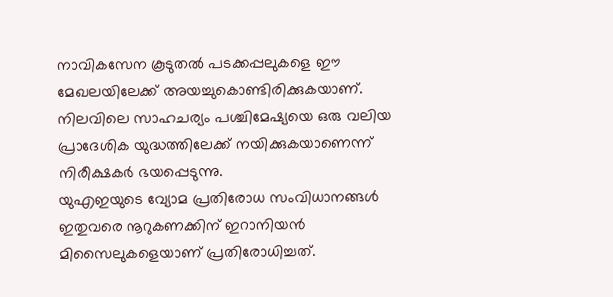നാവികസേന കൂടുതൽ പടക്കപ്പലുകളെ ഈ മേഖലയിലേക്ക് അയച്ചുകൊണ്ടിരിക്കുകയാണ്. നിലവിലെ സാഹചര്യം പശ്ചിമേഷ്യയെ ഒരു വലിയ പ്രാദേശിക യുദ്ധത്തിലേക്ക് നയിക്കുകയാണെന്ന് നിരീക്ഷകർ ഭയപ്പെടുന്നു.
യുഎഇയുടെ വ്യോമ പ്രതിരോധ സംവിധാനങ്ങൾ ഇതുവരെ നൂറുകണക്കിന് ഇറാനിയൻ മിസൈലുകളെയാണ് പ്രതിരോധിച്ചത്.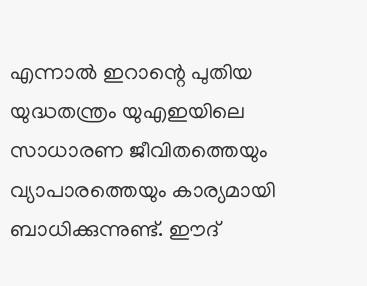എന്നാൽ ഇറാന്റെ പുതിയ യുദ്ധതന്ത്രം യുഎഇയിലെ സാധാരണ ജീവിതത്തെയും വ്യാപാരത്തെയും കാര്യമായി ബാധിക്കുന്നുണ്ട്. ഈദ്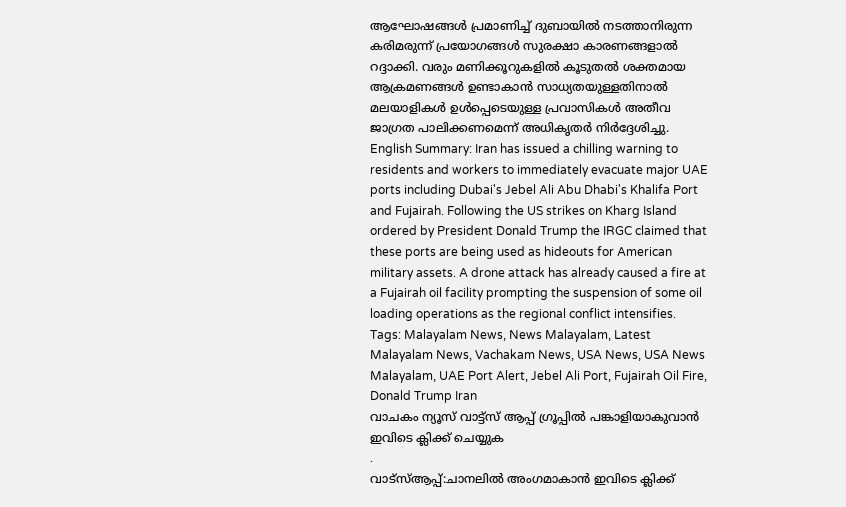ആഘോഷങ്ങൾ പ്രമാണിച്ച് ദുബായിൽ നടത്താനിരുന്ന കരിമരുന്ന് പ്രയോഗങ്ങൾ സുരക്ഷാ കാരണങ്ങളാൽ റദ്ദാക്കി. വരും മണിക്കൂറുകളിൽ കൂടുതൽ ശക്തമായ ആക്രമണങ്ങൾ ഉണ്ടാകാൻ സാധ്യതയുള്ളതിനാൽ മലയാളികൾ ഉൾപ്പെടെയുള്ള പ്രവാസികൾ അതീവ ജാഗ്രത പാലിക്കണമെന്ന് അധികൃതർ നിർദ്ദേശിച്ചു.
English Summary: Iran has issued a chilling warning to residents and workers to immediately evacuate major UAE ports including Dubai's Jebel Ali Abu Dhabi's Khalifa Port and Fujairah. Following the US strikes on Kharg Island ordered by President Donald Trump the IRGC claimed that these ports are being used as hideouts for American military assets. A drone attack has already caused a fire at a Fujairah oil facility prompting the suspension of some oil loading operations as the regional conflict intensifies.
Tags: Malayalam News, News Malayalam, Latest Malayalam News, Vachakam News, USA News, USA News Malayalam, UAE Port Alert, Jebel Ali Port, Fujairah Oil Fire, Donald Trump Iran
വാചകം ന്യൂസ് വാട്ട്സ് ആപ്പ് ഗ്രൂപ്പിൽ പങ്കാളിയാകുവാൻ
ഇവിടെ ക്ലിക്ക് ചെയ്യുക
.
വാട്സ്ആപ്പ്:ചാനലിൽ അംഗമാകാൻ ഇവിടെ ക്ലിക്ക്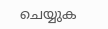ചെയ്യുക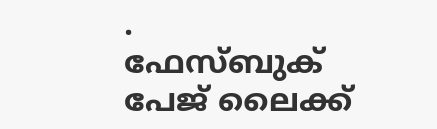.
ഫേസ്ബുക് പേജ് ലൈക്ക്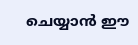ചെയ്യാൻ ഈ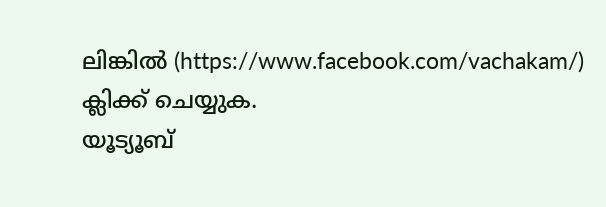ലിങ്കിൽ (https://www.facebook.com/vachakam/) ക്ലിക്ക് ചെയ്യുക.
യൂട്യൂബ്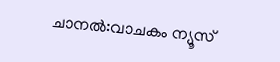ചാനൽ:വാചകം ന്യൂസ്